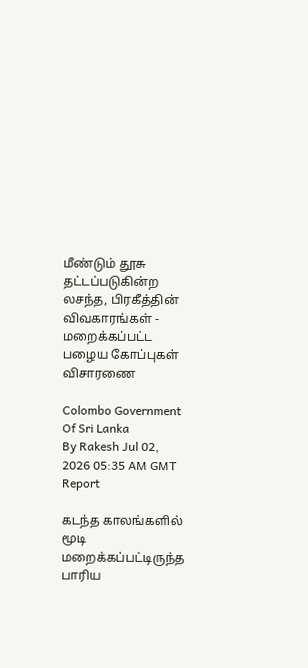மீண்டும் தூசு தட்டப்படுகின்ற லசந்த, பிரகீத்தின் விவகாரங்கள் - மறைக்கப்பட்ட பழைய கோப்புகள் விசாரணை

Colombo Government Of Sri Lanka
By Rakesh Jul 02, 2026 05:35 AM GMT
Report

கடந்த காலங்களில் மூடி மறைக்கப்பட்டிருந்த பாரிய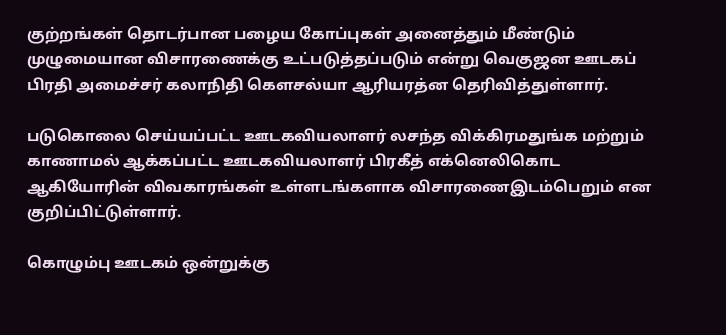குற்றங்கள் தொடர்பான பழைய கோப்புகள் அனைத்தும் மீண்டும் முழுமையான விசாரணைக்கு உட்படுத்தப்படும் என்று வெகுஜன ஊடகப் பிரதி அமைச்சர் கலாநிதி கௌசல்யா ஆரியரத்ன தெரிவித்துள்ளார்.

படுகொலை செய்யப்பட்ட ஊடகவியலாளர் லசந்த விக்கிரமதுங்க மற்றும் காணாமல் ஆக்கப்பட்ட ஊடகவியலாளர் பிரகீத் எக்னெலிகொட ஆகியோரின் விவகாரங்கள் உள்ளடங்களாக விசாரணைஇடம்பெறும் என குறிப்பிட்டுள்ளார்.

கொழும்பு ஊடகம் ஒன்றுக்கு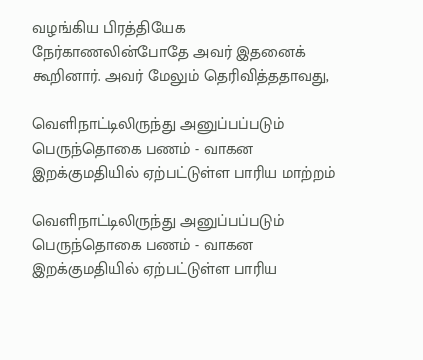வழங்கிய பிரத்தியேக நேர்காணலின்போதே அவர் இதனைக் கூறினார். அவர் மேலும் தெரிவித்ததாவது,

வெளிநாட்டிலிருந்து அனுப்பப்படும் பெருந்தொகை பணம் - வாகன இறக்குமதியில் ஏற்பட்டுள்ள பாரிய மாற்றம்

வெளிநாட்டிலிருந்து அனுப்பப்படும் பெருந்தொகை பணம் - வாகன இறக்குமதியில் ஏற்பட்டுள்ள பாரிய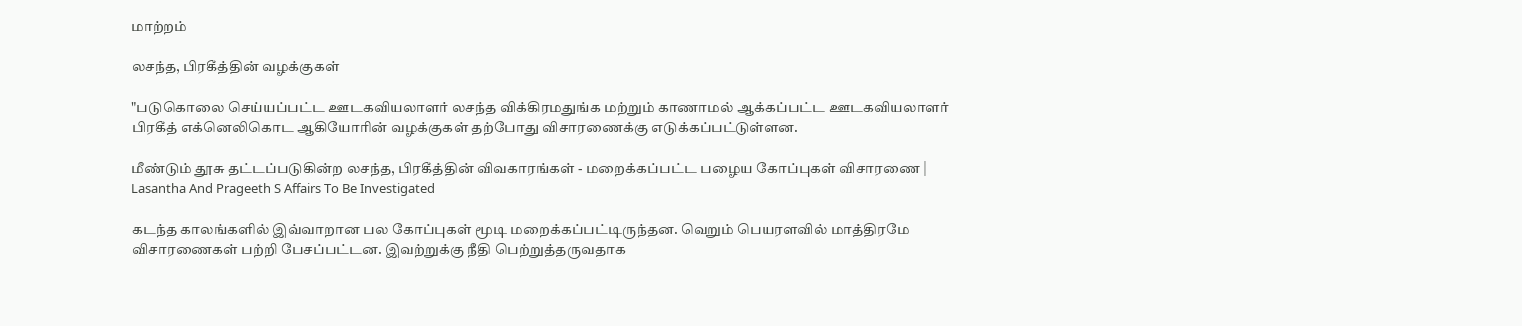மாற்றம்

லசந்த, பிரகீத்தின் வழக்குகள்

"படுகொலை செய்யப்பட்ட ஊடகவியலாளர் லசந்த விக்கிரமதுங்க மற்றும் காணாமல் ஆக்கப்பட்ட ஊடகவியலாளர் பிரகீத் எக்னெலிகொட ஆகியோரின் வழக்குகள் தற்போது விசாரணைக்கு எடுக்கப்பட்டுள்ளன.

மீண்டும் தூசு தட்டப்படுகின்ற லசந்த, பிரகீத்தின் விவகாரங்கள் - மறைக்கப்பட்ட பழைய கோப்புகள் விசாரணை | Lasantha And Prageeth S Affairs To Be Investigated

கடந்த காலங்களில் இவ்வாறான பல கோப்புகள் மூடி மறைக்கப்பட்டிருந்தன. வெறும் பெயரளவில் மாத்திரமே விசாரணைகள் பற்றி பேசப்பட்டன. இவற்றுக்கு நீதி பெற்றுத்தருவதாக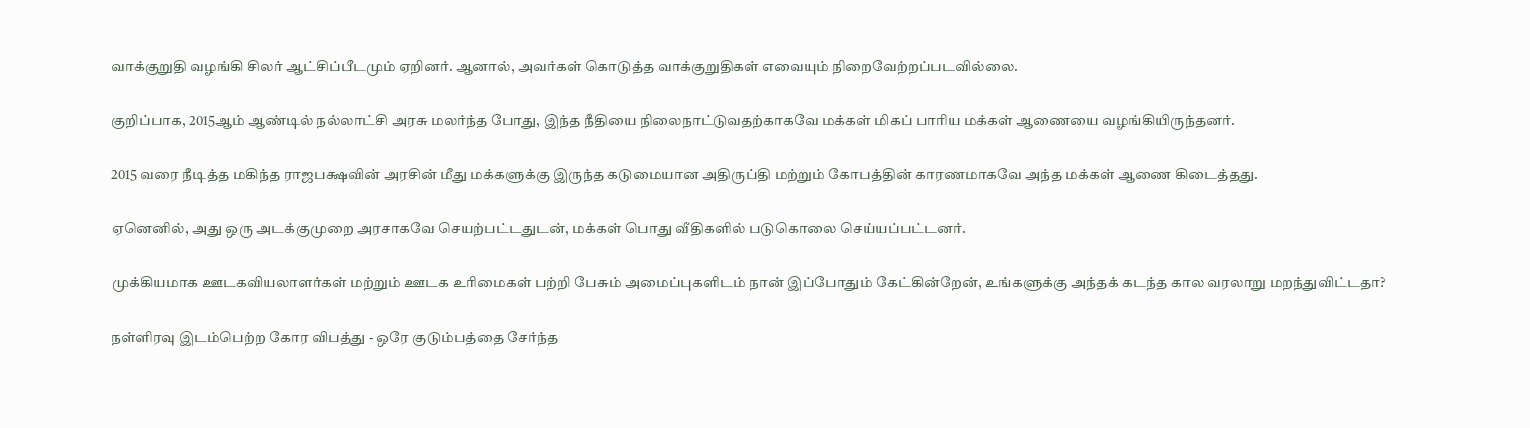வாக்குறுதி வழங்கி சிலர் ஆட்சிப்பீடமும் ஏறினர். ஆனால், அவர்கள் கொடுத்த வாக்குறுதிகள் எவையும் நிறைவேற்றப்படவில்லை.

குறிப்பாக, 2015ஆம் ஆண்டில் நல்லாட்சி அரசு மலர்ந்த போது, இந்த நீதியை நிலைநாட்டுவதற்காகவே மக்கள் மிகப் பாரிய மக்கள் ஆணையை வழங்கியிருந்தனர்.

2015 வரை நீடித்த மகிந்த ராஜபக்ஷவின் அரசின் மீது மக்களுக்கு இருந்த கடுமையான அதிருப்தி மற்றும் கோபத்தின் காரணமாகவே அந்த மக்கள் ஆணை கிடைத்தது.

ஏனெனில், அது ஒரு அடக்குமுறை அரசாகவே செயற்பட்டதுடன், மக்கள் பொது வீதிகளில் படுகொலை செய்யப்பட்டனர்.

முக்கியமாக ஊடகவியலாளர்கள் மற்றும் ஊடக உரிமைகள் பற்றி பேசும் அமைப்புகளிடம் நான் இப்போதும் கேட்கின்றேன், உங்களுக்கு அந்தக் கடந்த கால வரலாறு மறந்துவிட்டதா?

நள்ளிரவு இடம்பெற்ற கோர விபத்து - ஒரே குடும்பத்தை சேர்ந்த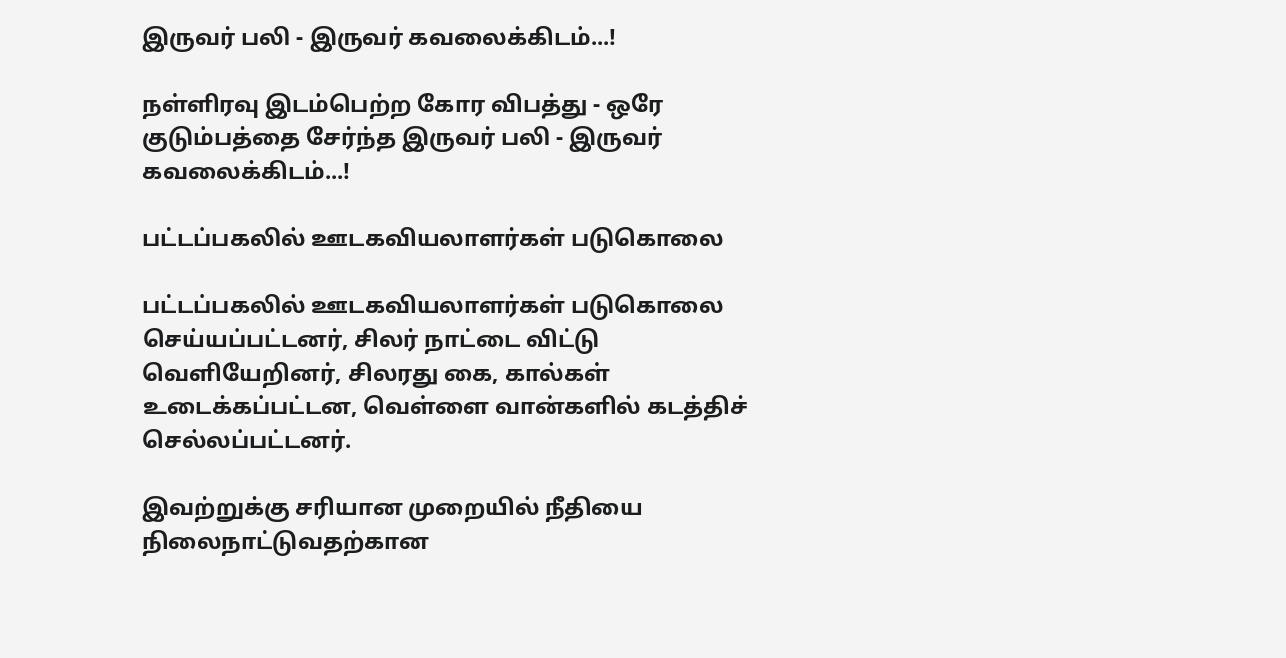இருவர் பலி - இருவர் கவலைக்கிடம்...!

நள்ளிரவு இடம்பெற்ற கோர விபத்து - ஒரே குடும்பத்தை சேர்ந்த இருவர் பலி - இருவர் கவலைக்கிடம்...!

பட்டப்பகலில் ஊடகவியலாளர்கள் படுகொலை

பட்டப்பகலில் ஊடகவியலாளர்கள் படுகொலை செய்யப்பட்டனர், சிலர் நாட்டை விட்டு வெளியேறினர், சிலரது கை, கால்கள் உடைக்கப்பட்டன, வெள்ளை வான்களில் கடத்திச் செல்லப்பட்டனர்.

இவற்றுக்கு சரியான முறையில் நீதியை நிலைநாட்டுவதற்கான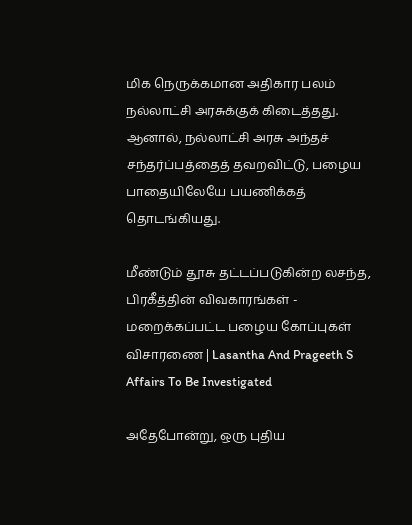மிக நெருக்கமான அதிகார பலம் நல்லாட்சி அரசுக்குக் கிடைத்தது. ஆனால், நல்லாட்சி அரசு அந்தச் சந்தர்ப்பத்தைத் தவறவிட்டு, பழைய பாதையிலேயே பயணிக்கத் தொடங்கியது.

மீண்டும் தூசு தட்டப்படுகின்ற லசந்த, பிரகீத்தின் விவகாரங்கள் - மறைக்கப்பட்ட பழைய கோப்புகள் விசாரணை | Lasantha And Prageeth S Affairs To Be Investigated

அதேபோன்று, ஒரு புதிய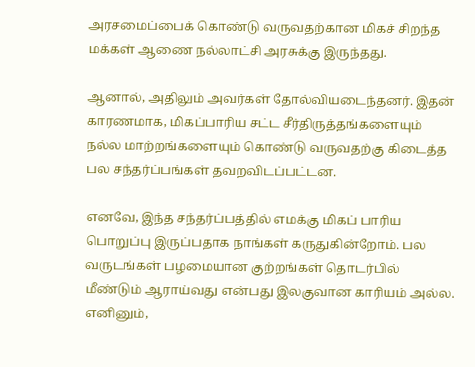அரசமைப்பைக் கொண்டு வருவதற்கான மிகச் சிறந்த மக்கள் ஆணை நல்லாட்சி அரசுக்கு இருந்தது.

ஆனால், அதிலும் அவர்கள் தோல்வியடைந்தனர். இதன் காரணமாக, மிகப்பாரிய சட்ட சீர்திருத்தங்களையும் நல்ல மாற்றங்களையும் கொண்டு வருவதற்கு கிடைத்த பல சந்தர்ப்பங்கள் தவறவிடப்பட்டன.

எனவே, இந்த சந்தர்ப்பத்தில் எமக்கு மிகப் பாரிய பொறுப்பு இருப்பதாக நாங்கள் கருதுகின்றோம். பல வருடங்கள் பழமையான குற்றங்கள் தொடர்பில் மீண்டும் ஆராய்வது என்பது இலகுவான காரியம் அல்ல. எனினும்,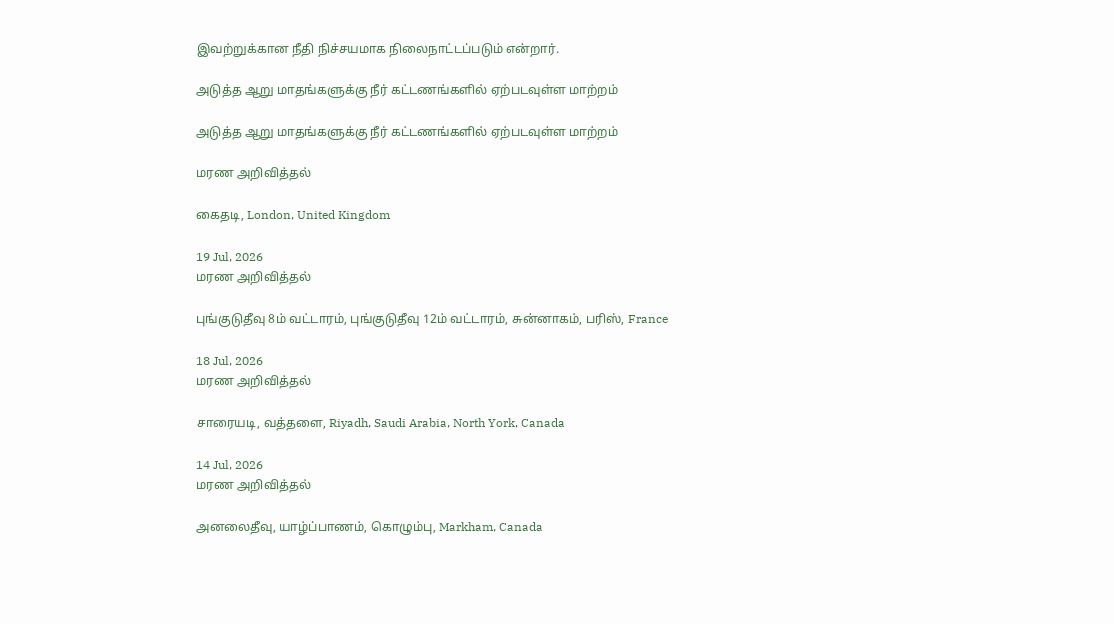இவற்றுக்கான நீதி நிச்சயமாக நிலைநாட்டப்படும் என்றார்.

அடுத்த ஆறு மாதங்களுக்கு நீர் கட்டணங்களில் ஏற்படவுள்ள மாற்றம்

அடுத்த ஆறு மாதங்களுக்கு நீர் கட்டணங்களில் ஏற்படவுள்ள மாற்றம்

மரண அறிவித்தல்

கைதடி, London, United Kingdom

19 Jul, 2026
மரண அறிவித்தல்

புங்குடுதீவு 8ம் வட்டாரம், புங்குடுதீவு 12ம் வட்டாரம், சுன்னாகம், பரிஸ், France

18 Jul, 2026
மரண அறிவித்தல்

சாரையடி, வத்தளை, Riyadh, Saudi Arabia, North York, Canada

14 Jul, 2026
மரண அறிவித்தல்

அனலைதீவு, யாழ்ப்பாணம், கொழும்பு, Markham, Canada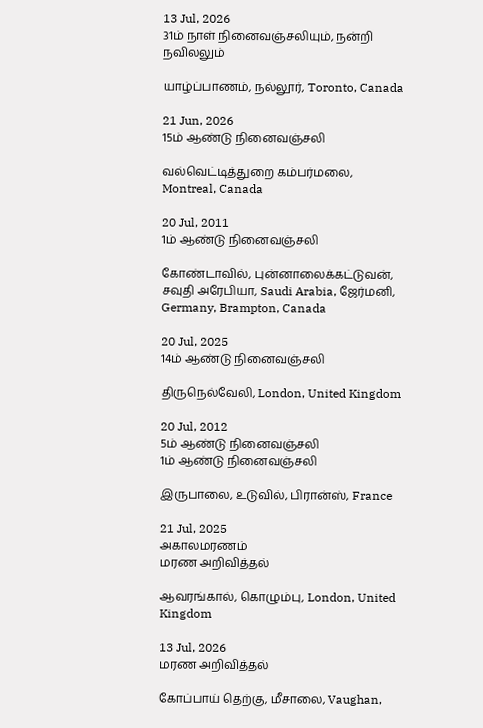13 Jul, 2026
31ம் நாள் நினைவஞ்சலியும், நன்றி நவிலலும்

யாழ்ப்பாணம், நல்லூர், Toronto, Canada

21 Jun, 2026
15ம் ஆண்டு நினைவஞ்சலி

வல்வெட்டித்துறை கம்பர்மலை, Montreal, Canada

20 Jul, 2011
1ம் ஆண்டு நினைவஞ்சலி

கோண்டாவில், புன்னாலைக்கட்டுவன், சவுதி அரேபியா, Saudi Arabia, ஜேர்மனி, Germany, Brampton, Canada

20 Jul, 2025
14ம் ஆண்டு நினைவஞ்சலி

திருநெல்வேலி, London, United Kingdom

20 Jul, 2012
5ம் ஆண்டு நினைவஞ்சலி
1ம் ஆண்டு நினைவஞ்சலி

இருபாலை, உடுவில், பிரான்ஸ், France

21 Jul, 2025
அகாலமரணம்
மரண அறிவித்தல்

ஆவரங்கால், கொழும்பு, London, United Kingdom

13 Jul, 2026
மரண அறிவித்தல்

கோப்பாய் தெற்கு, மீசாலை, Vaughan,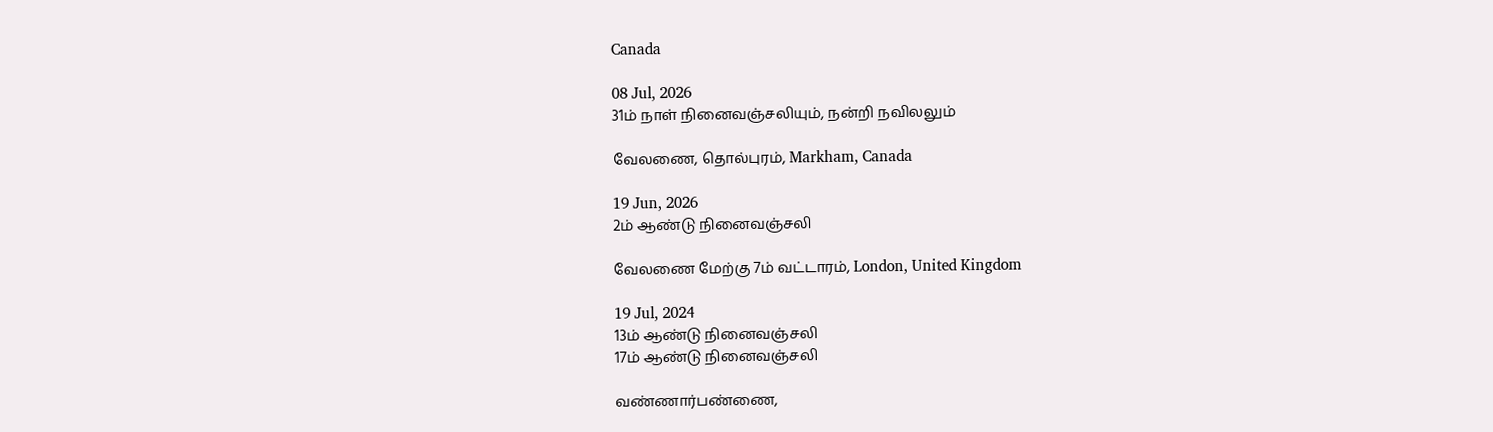Canada

08 Jul, 2026
31ம் நாள் நினைவஞ்சலியும், நன்றி நவிலலும்

வேலணை, தொல்புரம், Markham, Canada

19 Jun, 2026
2ம் ஆண்டு நினைவஞ்சலி

வேலணை மேற்கு 7ம் வட்டாரம், London, United Kingdom

19 Jul, 2024
13ம் ஆண்டு நினைவஞ்சலி
17ம் ஆண்டு நினைவஞ்சலி

வண்ணார்பண்ணை,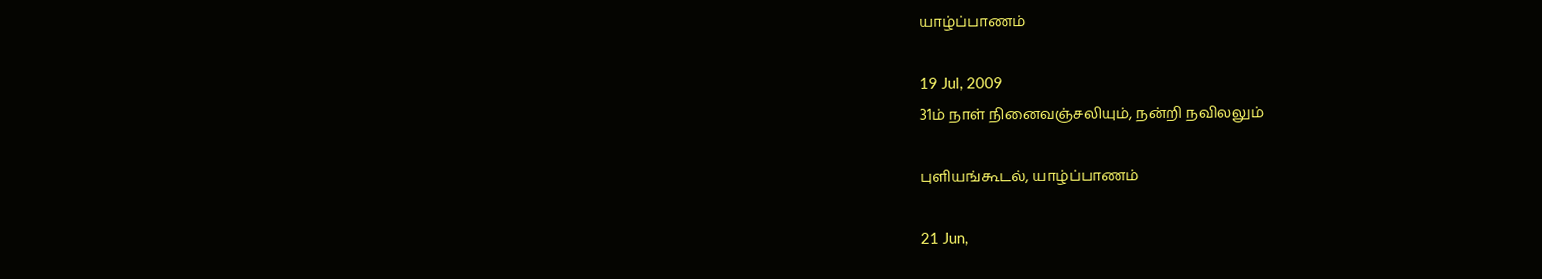யாழ்ப்பாணம்

19 Jul, 2009
31ம் நாள் நினைவஞ்சலியும், நன்றி நவிலலும்

புளியங்கூடல், யாழ்ப்பாணம்

21 Jun,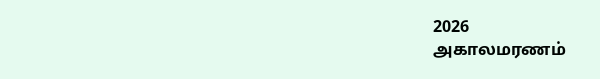2026
அகாலமரணம்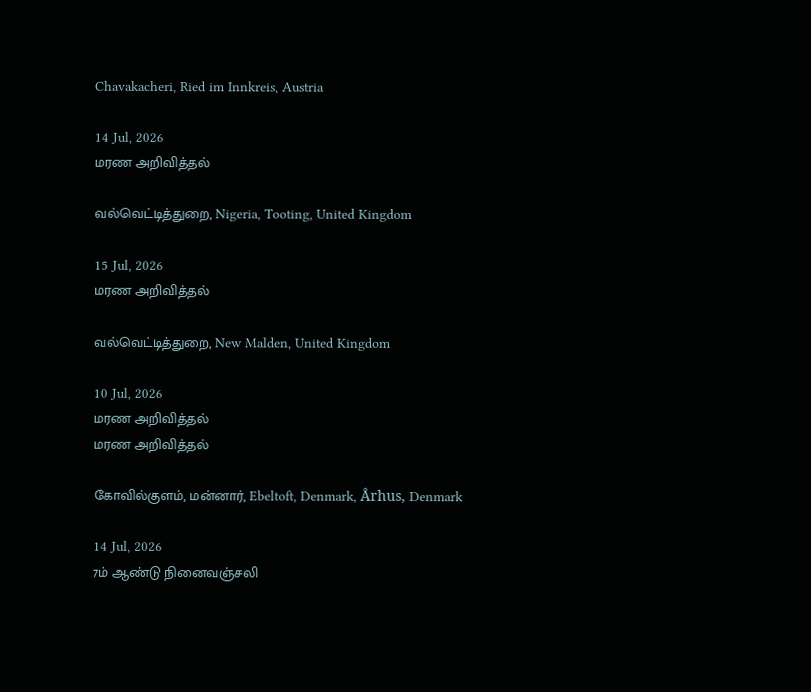Chavakacheri, Ried im Innkreis, Austria

14 Jul, 2026
மரண அறிவித்தல்

வல்வெட்டித்துறை, Nigeria, Tooting, United Kingdom

15 Jul, 2026
மரண அறிவித்தல்

வல்வெட்டித்துறை, New Malden, United Kingdom

10 Jul, 2026
மரண அறிவித்தல்
மரண அறிவித்தல்

கோவில்குளம், மன்னார், Ebeltoft, Denmark, Århus, Denmark

14 Jul, 2026
7ம் ஆண்டு நினைவஞ்சலி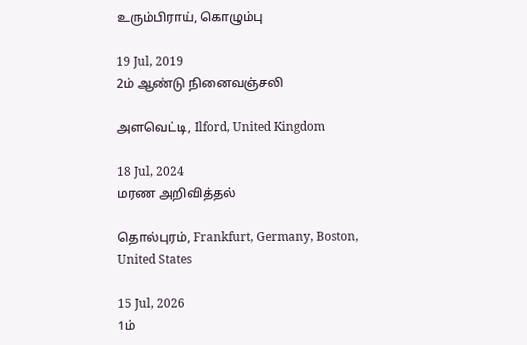உரும்பிராய், கொழும்பு

19 Jul, 2019
2ம் ஆண்டு நினைவஞ்சலி

அளவெட்டி, Ilford, United Kingdom

18 Jul, 2024
மரண அறிவித்தல்

தொல்புரம், Frankfurt, Germany, Boston, United States

15 Jul, 2026
1ம்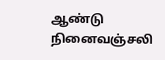ஆண்டு நினைவஞ்சலி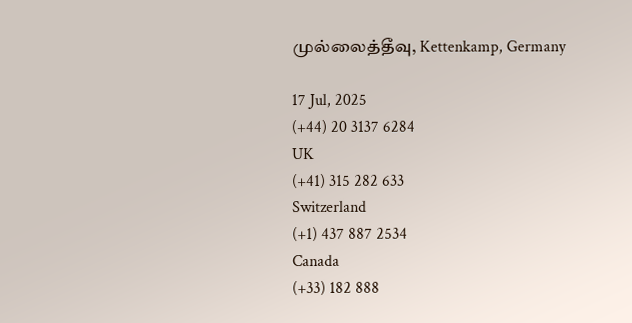முல்லைத்தீவு, Kettenkamp, Germany

17 Jul, 2025
(+44) 20 3137 6284
UK
(+41) 315 282 633
Switzerland
(+1) 437 887 2534
Canada
(+33) 182 888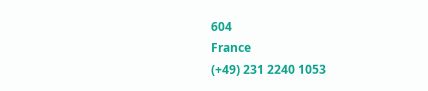604
France
(+49) 231 2240 1053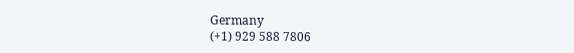Germany
(+1) 929 588 7806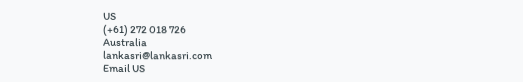US
(+61) 272 018 726
Australia
lankasri@lankasri.com
Email US